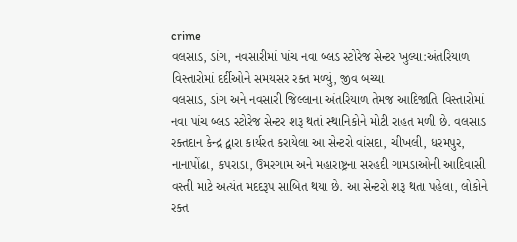crime
વલસાડ, ડાંગ, નવસારીમાં પાંચ નવા બ્લડ સ્ટોરેજ સેન્ટર ખુલ્યા:અંતરિયાળ વિસ્તારોમાં દર્દીઓને સમયસર રક્ત મળ્યું, જીવ બચ્યા
વલસાડ, ડાંગ અને નવસારી જિલ્લાના અંતરિયાળ તેમજ આદિજાતિ વિસ્તારોમાં નવા પાંચ બ્લડ સ્ટોરેજ સેન્ટર શરૂ થતાં સ્થાનિકોને મોટી રાહત મળી છે. વલસાડ રક્તદાન કેન્દ્ર દ્વારા કાર્યરત કરાયેલા આ સેન્ટરો વાંસદા, ચીખલી, ધરમપુર, નાનાપોંઢા, કપરાડા, ઉમરગામ અને મહારાષ્ટ્રના સરહદી ગામડાઓની આદિવાસી વસ્તી માટે અત્યંત મદદરૂપ સાબિત થયા છે. આ સેન્ટરો શરૂ થતા પહેલા, લોકોને રક્ત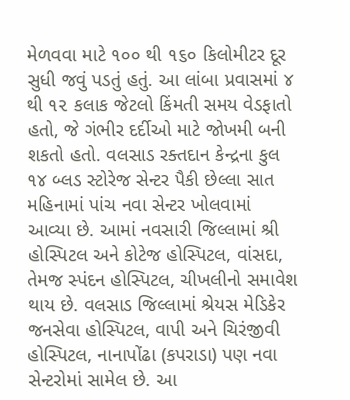મેળવવા માટે ૧૦૦ થી ૧૬૦ કિલોમીટર દૂર સુધી જવું પડતું હતું. આ લાંબા પ્રવાસમાં ૪ થી ૧૨ કલાક જેટલો કિંમતી સમય વેડફાતો હતો, જે ગંભીર દર્દીઓ માટે જોખમી બની શકતો હતો. વલસાડ રક્તદાન કેન્દ્રના કુલ ૧૪ બ્લડ સ્ટોરેજ સેન્ટર પૈકી છેલ્લા સાત મહિનામાં પાંચ નવા સેન્ટર ખોલવામાં આવ્યા છે. આમાં નવસારી જિલ્લામાં શ્રી હોસ્પિટલ અને કોટેજ હોસ્પિટલ, વાંસદા, તેમજ સ્પંદન હોસ્પિટલ, ચીખલીનો સમાવેશ થાય છે. વલસાડ જિલ્લામાં શ્રેયસ મેડિકેર જનસેવા હોસ્પિટલ, વાપી અને ચિરંજીવી હોસ્પિટલ, નાનાપોંઢા (કપરાડા) પણ નવા સેન્ટરોમાં સામેલ છે. આ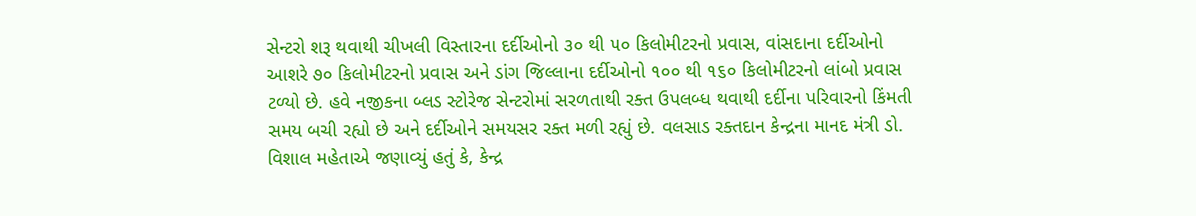સેન્ટરો શરૂ થવાથી ચીખલી વિસ્તારના દર્દીઓનો ૩૦ થી ૫૦ કિલોમીટરનો પ્રવાસ, વાંસદાના દર્દીઓનો આશરે ૭૦ કિલોમીટરનો પ્રવાસ અને ડાંગ જિલ્લાના દર્દીઓનો ૧૦૦ થી ૧૬૦ કિલોમીટરનો લાંબો પ્રવાસ ટળ્યો છે. હવે નજીકના બ્લડ સ્ટોરેજ સેન્ટરોમાં સરળતાથી રક્ત ઉપલબ્ધ થવાથી દર્દીના પરિવારનો કિંમતી સમય બચી રહ્યો છે અને દર્દીઓને સમયસર રક્ત મળી રહ્યું છે. વલસાડ રક્તદાન કેન્દ્રના માનદ મંત્રી ડો. વિશાલ મહેતાએ જણાવ્યું હતું કે, કેન્દ્ર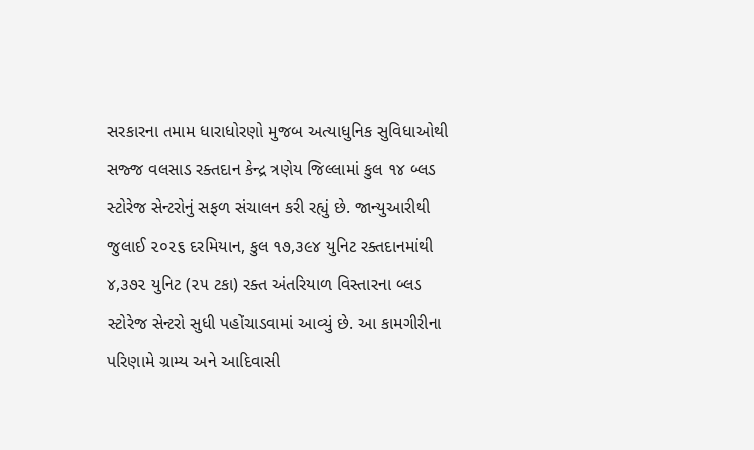સરકારના તમામ ધારાધોરણો મુજબ અત્યાધુનિક સુવિધાઓથી સજ્જ વલસાડ રક્તદાન કેન્દ્ર ત્રણેય જિલ્લામાં કુલ ૧૪ બ્લડ સ્ટોરેજ સેન્ટરોનું સફળ સંચાલન કરી રહ્યું છે. જાન્યુઆરીથી જુલાઈ ૨૦૨૬ દરમિયાન, કુલ ૧૭,૩૯૪ યુનિટ રક્તદાનમાંથી ૪,૩૭૨ યુનિટ (૨૫ ટકા) રક્ત અંતરિયાળ વિસ્તારના બ્લડ સ્ટોરેજ સેન્ટરો સુધી પહોંચાડવામાં આવ્યું છે. આ કામગીરીના પરિણામે ગ્રામ્ય અને આદિવાસી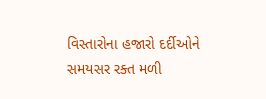વિસ્તારોના હજારો દર્દીઓને સમયસર રક્ત મળી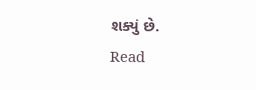શક્યું છે.
Read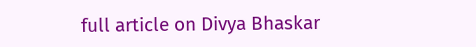full article on Divya Bhaskar